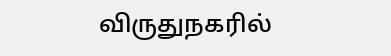விருதுநகரில்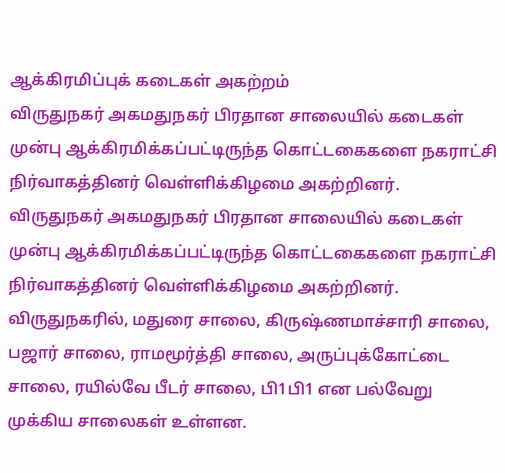ஆக்கிரமிப்புக் கடைகள் அகற்றம்
விருதுநகர் அகமதுநகர் பிரதான சாலையில் கடைகள் முன்பு ஆக்கிரமிக்கப்பட்டிருந்த கொட்டகைகளை நகராட்சி நிர்வாகத்தினர் வெள்ளிக்கிழமை அகற்றினர்.
விருதுநகர் அகமதுநகர் பிரதான சாலையில் கடைகள் முன்பு ஆக்கிரமிக்கப்பட்டிருந்த கொட்டகைகளை நகராட்சி நிர்வாகத்தினர் வெள்ளிக்கிழமை அகற்றினர்.
விருதுநகரில், மதுரை சாலை, கிருஷ்ணமாச்சாரி சாலை, பஜார் சாலை, ராமமூர்த்தி சாலை, அருப்புக்கோட்டை சாலை, ரயில்வே பீடர் சாலை, பி1பி1 என பல்வேறு முக்கிய சாலைகள் உள்ளன.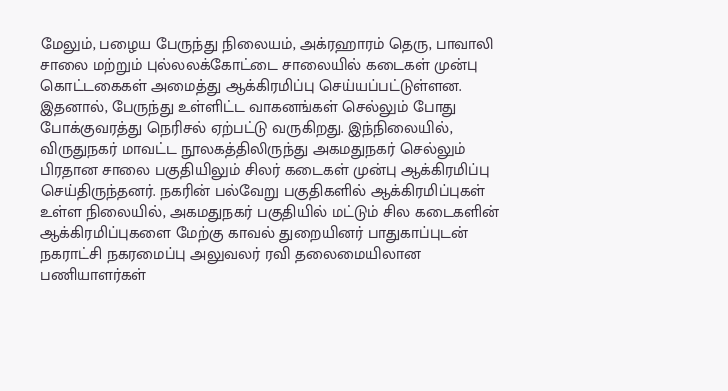மேலும், பழைய பேருந்து நிலையம், அக்ரஹாரம் தெரு, பாவாலி சாலை மற்றும் புல்லலக்கோட்டை சாலையில் கடைகள் முன்பு கொட்டகைகள் அமைத்து ஆக்கிரமிப்பு செய்யப்பட்டுள்ளன. இதனால், பேருந்து உள்ளிட்ட வாகனங்கள் செல்லும் போது போக்குவரத்து நெரிசல் ஏற்பட்டு வருகிறது. இந்நிலையில், விருதுநகர் மாவட்ட நூலகத்திலிருந்து அகமதுநகர் செல்லும் பிரதான சாலை பகுதியிலும் சிலர் கடைகள் முன்பு ஆக்கிரமிப்பு செய்திருந்தனர். நகரின் பல்வேறு பகுதிகளில் ஆக்கிரமிப்புகள் உள்ள நிலையில், அகமதுநகர் பகுதியில் மட்டும் சில கடைகளின் ஆக்கிரமிப்புகளை மேற்கு காவல் துறையினர் பாதுகாப்புடன் நகராட்சி நகரமைப்பு அலுவலர் ரவி தலைமையிலான பணியாளர்கள்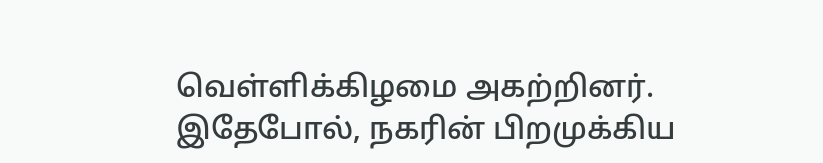வெள்ளிக்கிழமை அகற்றினர்.
இதேபோல், நகரின் பிறமுக்கிய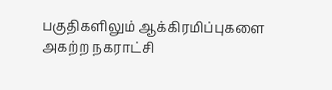பகுதிகளிலும் ஆக்கிரமிப்புகளை அகற்ற நகராட்சி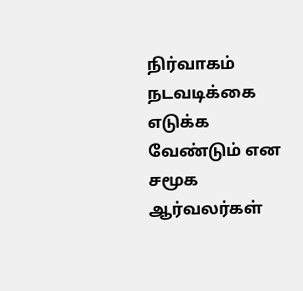நிர்வாகம் நடவடிக்கை எடுக்க வேண்டும் என சமூக ஆர்வலர்கள்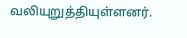வலியுறுத்தியுள்ளனர்.